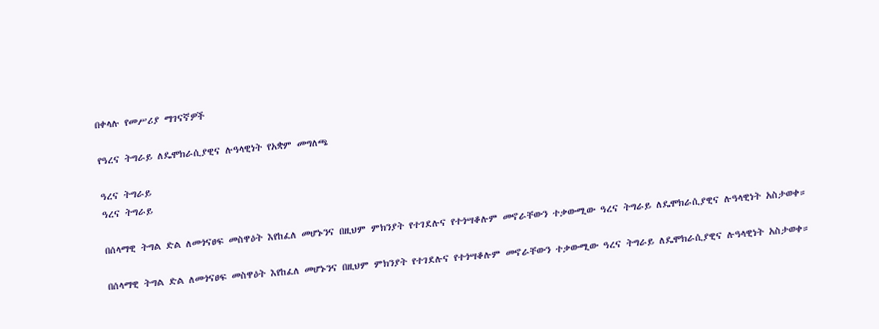በቀላሉ የመሥሪያ ማገናኛዎች

የዓረና ትግራይ ለዴሞክራሲያዊና ሉዓላዊነት የአቋም መግለጫ

ዓረና ትግራይ
ዓረና ትግራይ

በሰላማዊ ትግል ድል ለመጎናፀፍ መስዋዕት እየከፈለ መሆኑንና በዚህም ምክንያት የተገደሉና የተጎሣቆሉም መኖራቸውን ተቃውሚው ዓረና ትግራይ ለዴሞክራሲያዊና ሉዓላዊነት አስታወቀ።

በሰላማዊ ትግል ድል ለመጎናፀፍ መስዋዕት እየከፈለ መሆኑንና በዚህም ምክንያት የተገደሉና የተጎሣቆሉም መኖራቸውን ተቃውሚው ዓረና ትግራይ ለዴሞክራሲያዊና ሉዓላዊነት አስታወቀ።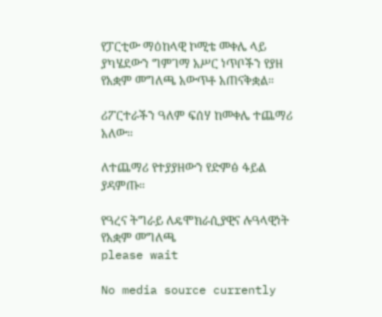የፓርቲው ማዕከላዊ ኮሚቴ መቀሌ ላይ ያካሄደውን ግምገማ አሥር ነጥቦችን የያዘ የአቋም መግለጫ አውጥቶ አጠናቅቋል።

ሪፖርተራችን ዓለም ፍሰሃ ከመቀሌ ተጨማሪ አለው።

ለተጨማሪ የተያያዘውን የድምፅ ፋይል ያዳምጡ።

የዓረና ትግራይ ለዴሞክራሲያዊና ሉዓላዊነት የአቋም መግለጫ
please wait

No media source currently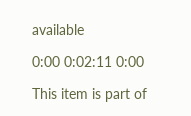available

0:00 0:02:11 0:00

This item is part of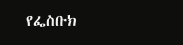የፌስቡክ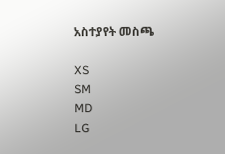አስተያየት መስጫ

XS
SM
MD
LG